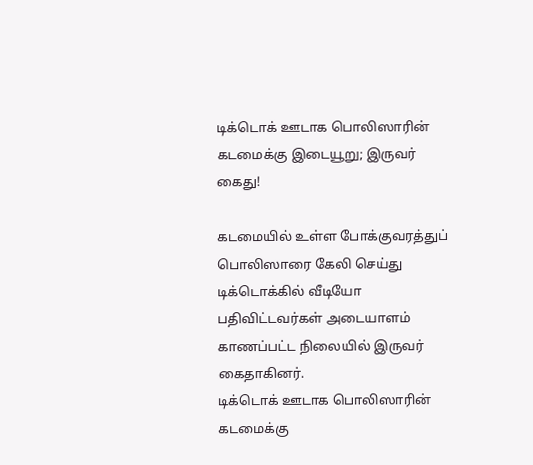டிக்டொக் ஊடாக பொலிஸாரின் கடமைக்கு இடையூறு; இருவர் கைது!

கடமையில் உள்ள போக்குவரத்துப் பொலிஸாரை கேலி செய்து டிக்டொக்கில் வீடியோ பதிவிட்டவர்கள் அடையாளம் காணப்பட்ட நிலையில் இருவர் கைதாகினர்.
டிக்டொக் ஊடாக பொலிஸாரின் கடமைக்கு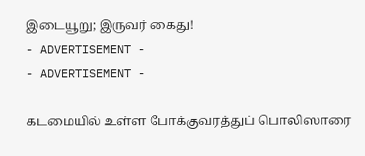இடையூறு; இருவர் கைது!
- ADVERTISEMENT -
- ADVERTISEMENT -

கடமையில் உள்ள போக்குவரத்துப் பொலிஸாரை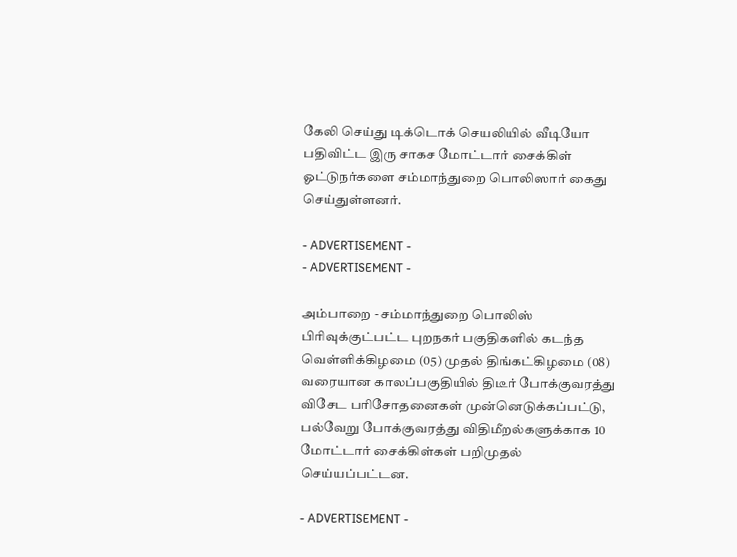கேலி செய்து டிக்டொக் செயலியில் வீடியோ பதிவிட்ட இரு சாகச மோட்டார் சைக்கிள் ஓட்டுநர்களை சம்மாந்துறை பொலிஸார் கைது செய்துள்ளனர்.

- ADVERTISEMENT -
- ADVERTISEMENT -

அம்பாறை - சம்மாந்துறை பொலிஸ் பிரிவுக்குட்பட்ட புறநகர் பகுதிகளில் கடந்த வெள்ளிக்கிழமை (05) முதல் திங்கட்கிழமை (08) வரையான காலப்பகுதியில் திடீர் போக்குவரத்து விசேட பரிசோதனைகள் முன்னெடுக்கப்பட்டு, பல்வேறு போக்குவரத்து விதிமீறல்களுக்காக 10 மோட்டார் சைக்கிள்கள் பறிமுதல் செய்யப்பட்டன.

- ADVERTISEMENT -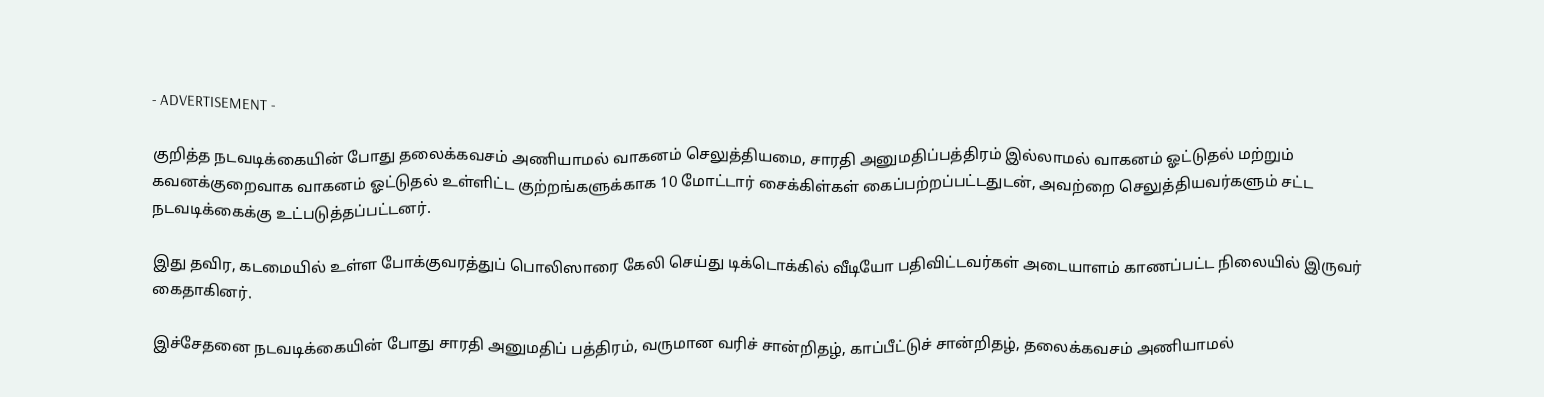- ADVERTISEMENT -

குறித்த நடவடிக்கையின் போது தலைக்கவசம் அணியாமல் வாகனம் செலுத்தியமை, சாரதி அனுமதிப்பத்திரம் இல்லாமல் வாகனம் ஓட்டுதல் மற்றும் கவனக்குறைவாக வாகனம் ஓட்டுதல் உள்ளிட்ட குற்றங்களுக்காக 10 மோட்டார் சைக்கிள்கள் கைப்பற்றப்பட்டதுடன், அவற்றை செலுத்தியவர்களும் சட்ட நடவடிக்கைக்கு உட்படுத்தப்பட்டனர்.

இது தவிர, கடமையில் உள்ள போக்குவரத்துப் பொலிஸாரை கேலி செய்து டிக்டொக்கில் வீடியோ பதிவிட்டவர்கள் அடையாளம் காணப்பட்ட நிலையில் இருவர் கைதாகினர்.

இச்சேதனை நடவடிக்கையின் போது சாரதி அனுமதிப் பத்திரம், வருமான வரிச் சான்றிதழ், காப்பீட்டுச் சான்றிதழ், தலைக்கவசம் அணியாமல்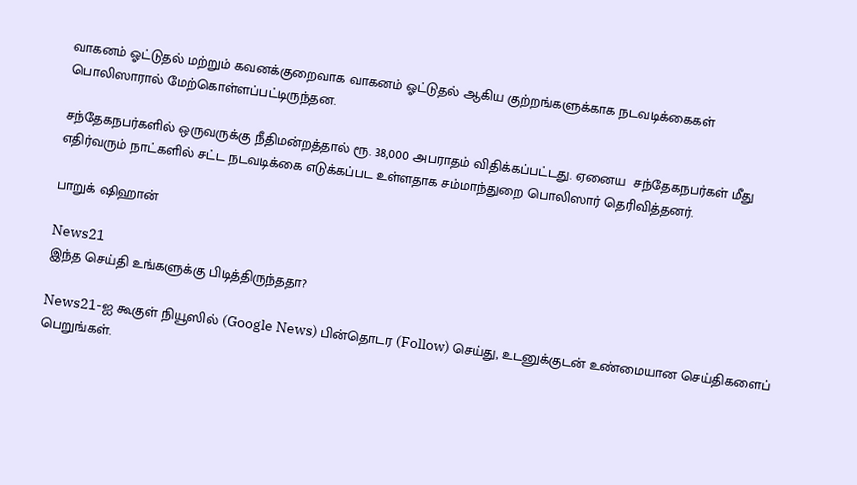வாகனம் ஓட்டுதல் மற்றும் கவனக்குறைவாக வாகனம் ஓட்டுதல் ஆகிய குற்றங்களுக்காக நடவடிக்கைகள் பொலிஸாரால் மேற்கொள்ளப்பட்டிருந்தன.

சந்தேகநபர்களில் ஒருவருக்கு நீதிமன்றத்தால் ரூ. 38,000 அபராதம் விதிக்கப்பட்டது. ஏனைய  சந்தேகநபர்கள் மீது எதிர்வரும் நாட்களில் சட்ட நடவடிக்கை எடுக்கப்பட உள்ளதாக சம்மாந்துறை பொலிஸார் தெரிவித்தனர்.

பாறுக் ஷிஹான்

News21
இந்த செய்தி உங்களுக்கு பிடித்திருந்ததா?

News21-ஐ கூகுள் நியூஸில் (Google News) பின்தொடர (Follow) செய்து, உடனுக்குடன் உண்மையான செய்திகளைப் பெறுங்கள்.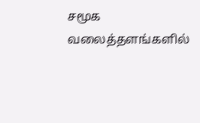சமூக வலைத்தளங்களில்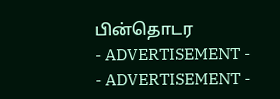பின்தொடர
- ADVERTISEMENT -
- ADVERTISEMENT -